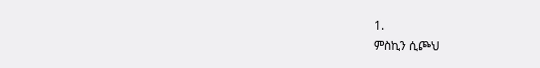1.
ምስኪን ሲጮህ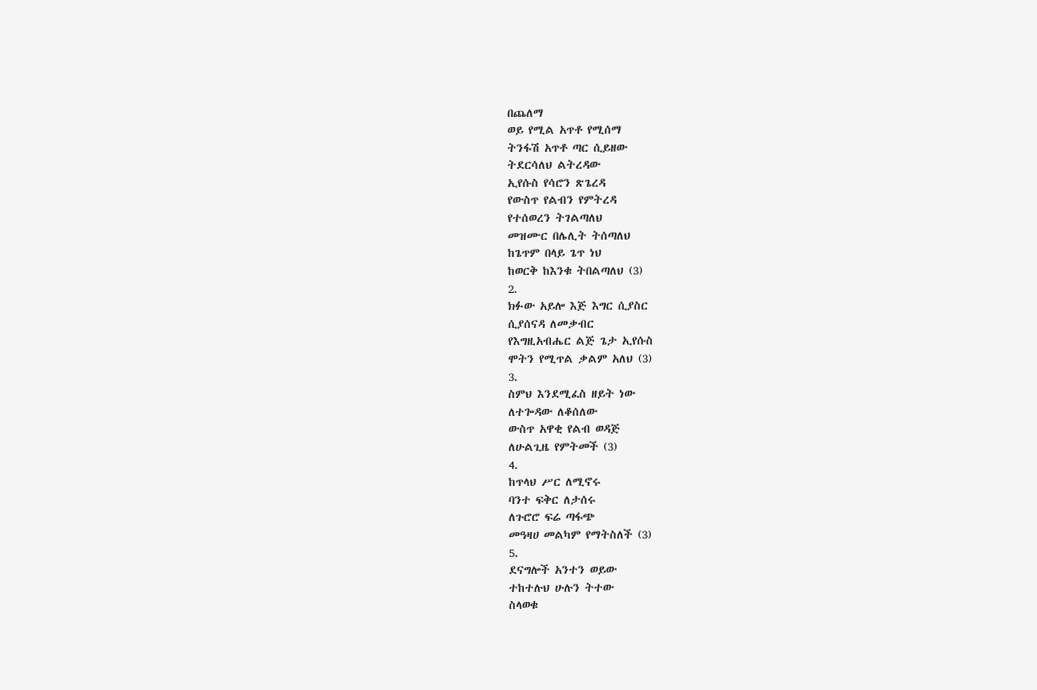በጨለማ
ወይ የሚል አጥቶ የሚሰማ
ትንፋሽ አጥቶ ጣር ሲይዘው
ትደርሳለህ ልትረዳው
ኢየሱስ የሳሮን ጽጌረዳ
የውስጥ የልብን የምትረዳ
የተሰወረን ትገልጣለህ
መዝሙር በሌሊት ትሰጣለህ
ከጌጥም በላይ ጌጥ ነህ
ከወርቅ ከእንቁ ትበልጣለህ (3)
2.
ክፉው አይሎ እጅ እግር ሲያስር
ሲያሰናዳ ለመቃብር
የእግዚአብሔር ልጅ ጌታ ኢየሱስ
ሞትን የሚጥል ቃልም አለህ (3)
3.
ስምህ እንደሚፈስ ዘይት ነው
ለተጐዳው ለቆሰለው
ውስጥ አዋቂ የልብ ወዳጅ
ለሁልጊዜ የምትመች (3)
4.
ከጥላህ ሥር ለሚኖሩ
ባንተ ፍቅር ለታሰሩ
ለጉሮሮ ፍሬ ጣፋጭ
መዓዛሀ መልካም የማትስለች (3)
5.
ደናግሎች አንተን ወይው
ተከተሉህ ሁሉን ትተው
ስላወቁ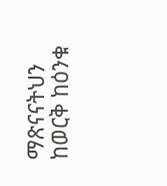ማጽናናትህን
ከወርቅ ከዕንቁ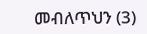መብለጥህን (3)